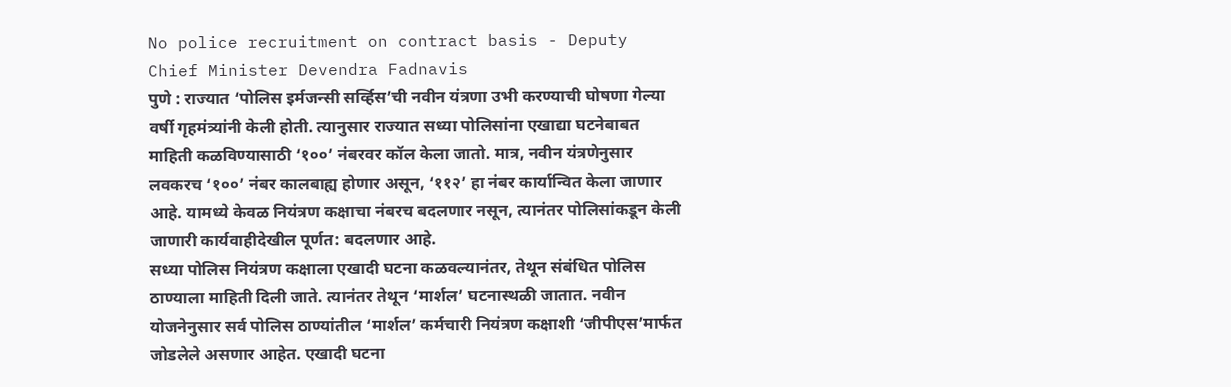No police recruitment on contract basis - Deputy Chief Minister Devendra Fadnavis
पुणे : राज्यात ‘पोलिस इर्मजन्सी सर्व्हिस’ची नवीन यंत्रणा उभी करण्याची घोषणा गेल्या वर्षी गृहमंत्र्यांनी केली होती. त्यानुसार राज्यात सध्या पोलिसांना एखाद्या घटनेबाबत माहिती कळविण्यासाठी ‘१००’ नंबरवर कॉल केला जातो. मात्र, नवीन यंत्रणेनुसार लवकरच ‘१००’ नंबर कालबाह्य होणार असून, ‘११२’ हा नंबर कार्यान्वित केला जाणार आहे. यामध्ये केवळ नियंत्रण कक्षाचा नंबरच बदलणार नसून, त्यानंतर पोलिसांकडून केली जाणारी कार्यवाहीदेखील पूर्णत: बदलणार आहे.
सध्या पोलिस नियंत्रण कक्षाला एखादी घटना कळवल्यानंतर, तेथून संबंधित पोलिस ठाण्याला माहिती दिली जाते. त्यानंतर तेथून ‘मार्शल’ घटनास्थळी जातात. नवीन योजनेनुसार सर्व पोलिस ठाण्यांतील ‘मार्शल’ कर्मचारी नियंत्रण कक्षाशी ‘जीपीएस’मार्फत जोडलेले असणार आहेत. एखादी घटना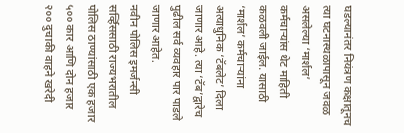घडल्यानंतर नियंत्रण कक्षातूनच त्या घटनास्थळापासून जवळ असलेल्या ‘मार्शल’ कर्मचाऱ्यांस थेट माहिती कळवली जाईल. यासाठी ‘मार्शल’ कर्मचाऱ्यांना अत्याधुनिक ‘टॅबलेट’ दिला जाणार आहे. त्या ‘टॅब’द्वारेच पुढील सर्व व्यवहार पार पाडले जाणार आहेत.
नवीन पोलिस इमर्जन्सी सर्व्हिससाठी राज्यभरातील पोलिस ठाण्यांसाठी एक हजार ५०० कार आणि दोन हजार २०० दुचाकी वाहने खरेदी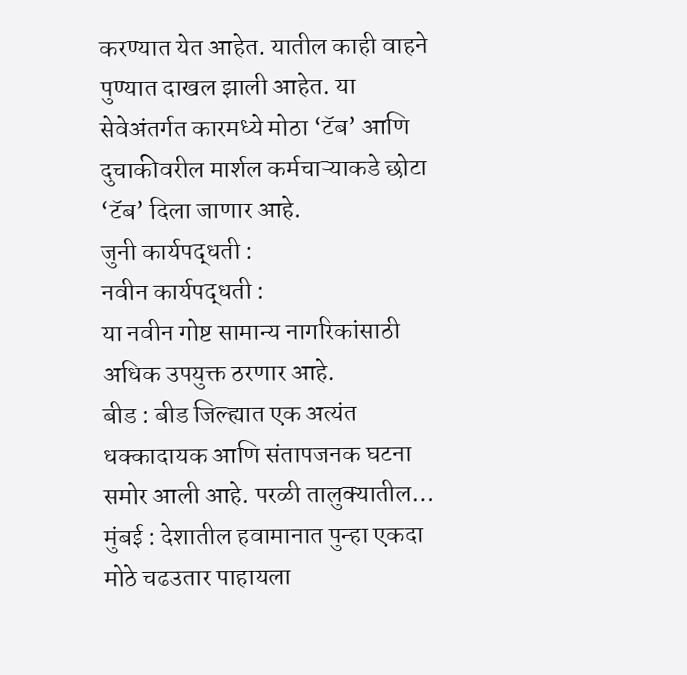करण्यात येत आहेत. यातील काही वाहने पुण्यात दाखल झाली आहेत. या सेवेअंतर्गत कारमध्ये मोठा ‘टॅब’ आणि दुचाकीवरील मार्शल कर्मचाऱ्याकडे छोटा ‘टॅब’ दिला जाणार आहे.
जुनी कार्यपद्धती :
नवीन कार्यपद्धती :
या नवीन गोष्ट सामान्य नागरिकांसाठी अधिक उपयुक्त ठरणार आहे.
बीड : बीड जिल्ह्यात एक अत्यंत धक्कादायक आणि संतापजनक घटना समोर आली आहे. परळी तालुक्यातील…
मुंबई : देशातील हवामानात पुन्हा एकदा मोठे चढउतार पाहायला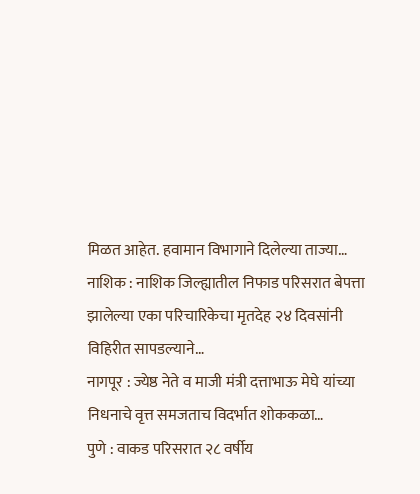मिळत आहेत. हवामान विभागाने दिलेल्या ताज्या…
नाशिक : नाशिक जिल्ह्यातील निफाड परिसरात बेपत्ता झालेल्या एका परिचारिकेचा मृतदेह २४ दिवसांनी विहिरीत सापडल्याने…
नागपूर : ज्येष्ठ नेते व माजी मंत्री दत्ताभाऊ मेघे यांच्या निधनाचे वृत्त समजताच विदर्भात शोककळा…
पुणे : वाकड परिसरात २८ वर्षीय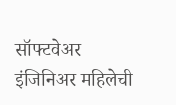सॉफ्टवेअर इंजिनिअर महिलेची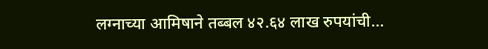लग्नाच्या आमिषाने तब्बल ४२.६४ लाख रुपयांची…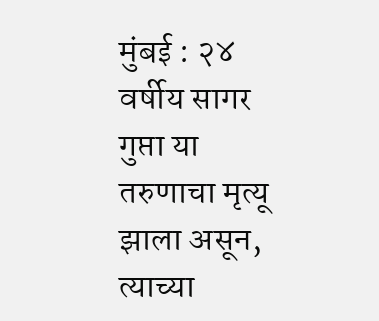मुंबई : २४ वर्षीय सागर गुप्ता या तरुणाचा मृत्यू झाला असून, त्याच्या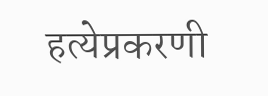हत्येप्रकरणी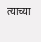त्याच्या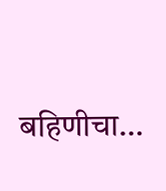बहिणीचा…